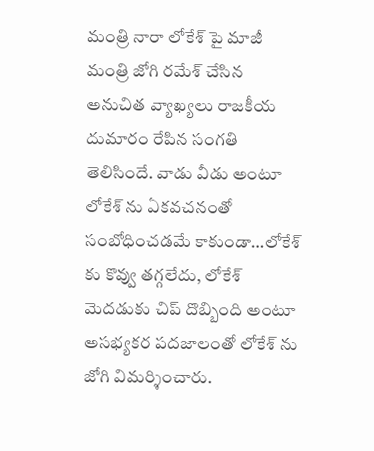మంత్రి నారా లోకేశ్ పై మాజీ మంత్రి జోగి రమేశ్ చేసిన అనుచిత వ్యాఖ్యలు రాజకీయ దుమారం రేపిన సంగతి తెలిసిందే. వాడు వీడు అంటూ లోకేశ్ ను ఏకవచనంతో సంబోధించడమే కాకుండా…లోకేశ్ కు కొవ్వు తగ్గలేదు, లోకేశ్ మెదడుకు చిప్ దొబ్బింది అంటూ అసభ్యకర పదజాలంతో లోకేశ్ ను జోగి విమర్శించారు.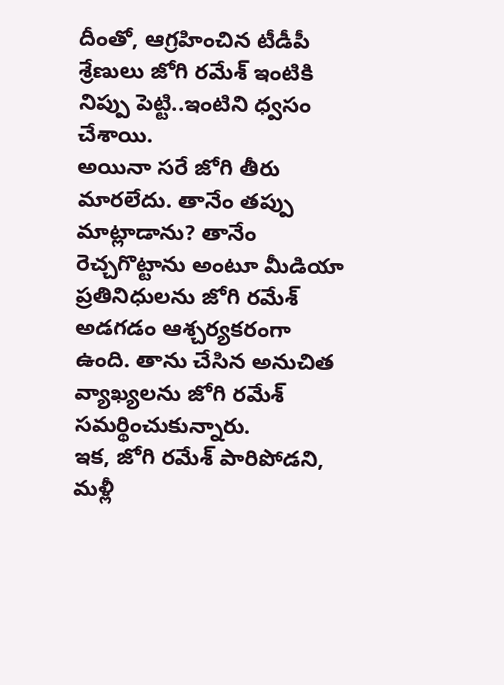దీంతో, ఆగ్రహించిన టీడీపీ శ్రేణులు జోగి రమేశ్ ఇంటికి నిప్పు పెట్టి..ఇంటిని ధ్వసం చేశాయి.
అయినా సరే జోగి తీరు మారలేదు. తానేం తప్పు మాట్లాడాను? తానేం రెచ్చగొట్టాను అంటూ మీడియా ప్రతినిధులను జోగి రమేశ్ అడగడం ఆశ్చర్యకరంగా ఉంది. తాను చేసిన అనుచిత వ్యాఖ్యలను జోగి రమేశ్ సమర్థించుకున్నారు.
ఇక, జోగి రమేశ్ పారిపోడని, మళ్లీ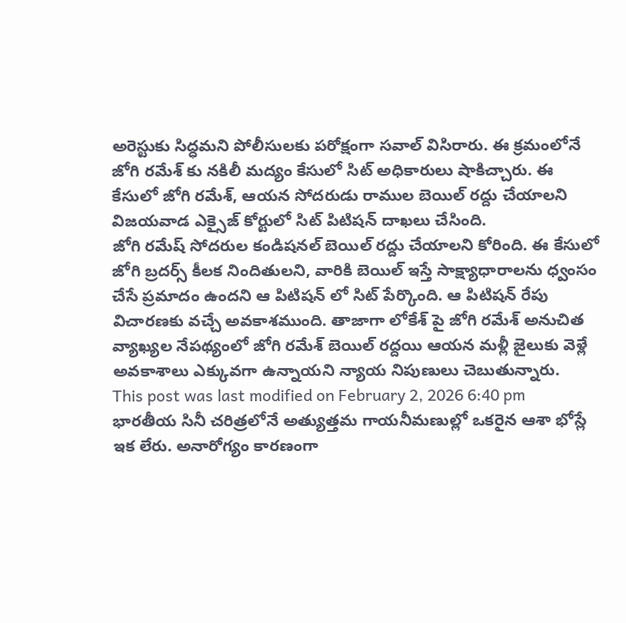అరెస్టుకు సిద్ధమని పోలీసులకు పరోక్షంగా సవాల్ విసిరారు. ఈ క్రమంలోనే జోగి రమేశ్ కు నకిలీ మద్యం కేసులో సిట్ అధికారులు షాకిచ్చారు. ఈ కేసులో జోగి రమేశ్, ఆయన సోదరుడు రాముల బెయిల్ రద్దు చేయాలని విజయవాడ ఎక్సైజ్ కోర్టులో సిట్ పిటిషన్ దాఖలు చేసింది.
జోగి రమేష్ సోదరుల కండిషనల్ బెయిల్ రద్దు చేయాలని కోరింది. ఈ కేసులో జోగి బ్రదర్స్ కీలక నిందితులని, వారికి బెయిల్ ఇస్తే సాక్ష్యాధారాలను ధ్వంసం చేసే ప్రమాదం ఉందని ఆ పిటిషన్ లో సిట్ పేర్కొంది. ఆ పిటిషన్ రేపు విచారణకు వచ్చే అవకాశముంది. తాజాగా లోకేశ్ పై జోగి రమేశ్ అనుచిత వ్యాఖ్యల నేపథ్యంలో జోగి రమేశ్ బెయిల్ రద్దయి ఆయన మళ్లీ జైలుకు వెళ్లే అవకాశాలు ఎక్కువగా ఉన్నాయని న్యాయ నిపుణులు చెబుతున్నారు.
This post was last modified on February 2, 2026 6:40 pm
భారతీయ సినీ చరిత్రలోనే అత్యుత్తమ గాయనీమణుల్లో ఒకరైన ఆశా భోస్లే ఇక లేరు. అనారోగ్యం కారణంగా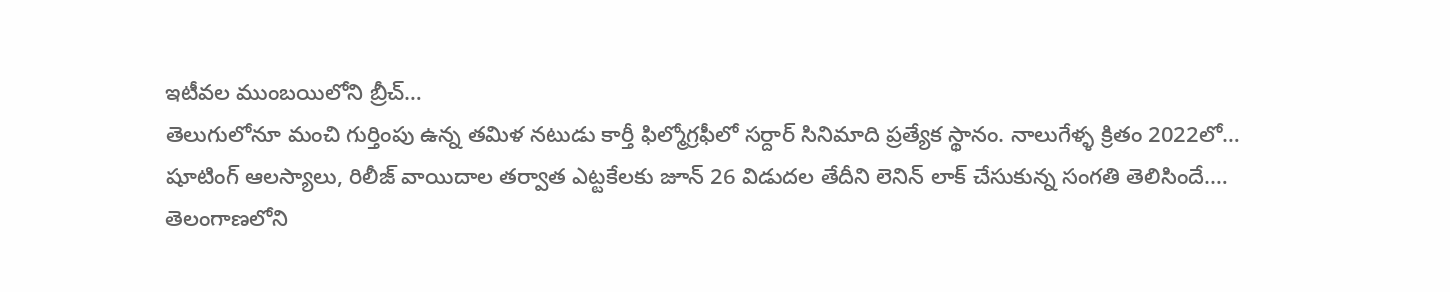ఇటీవల ముంబయిలోని బ్రీచ్…
తెలుగులోనూ మంచి గుర్తింపు ఉన్న తమిళ నటుడు కార్తీ ఫిల్మోగ్రఫీలో సర్దార్ సినిమాది ప్రత్యేక స్థానం. నాలుగేళ్ళ క్రితం 2022లో…
షూటింగ్ ఆలస్యాలు, రిలీజ్ వాయిదాల తర్వాత ఎట్టకేలకు జూన్ 26 విడుదల తేదీని లెనిన్ లాక్ చేసుకున్న సంగతి తెలిసిందే.…
తెలంగాణలోని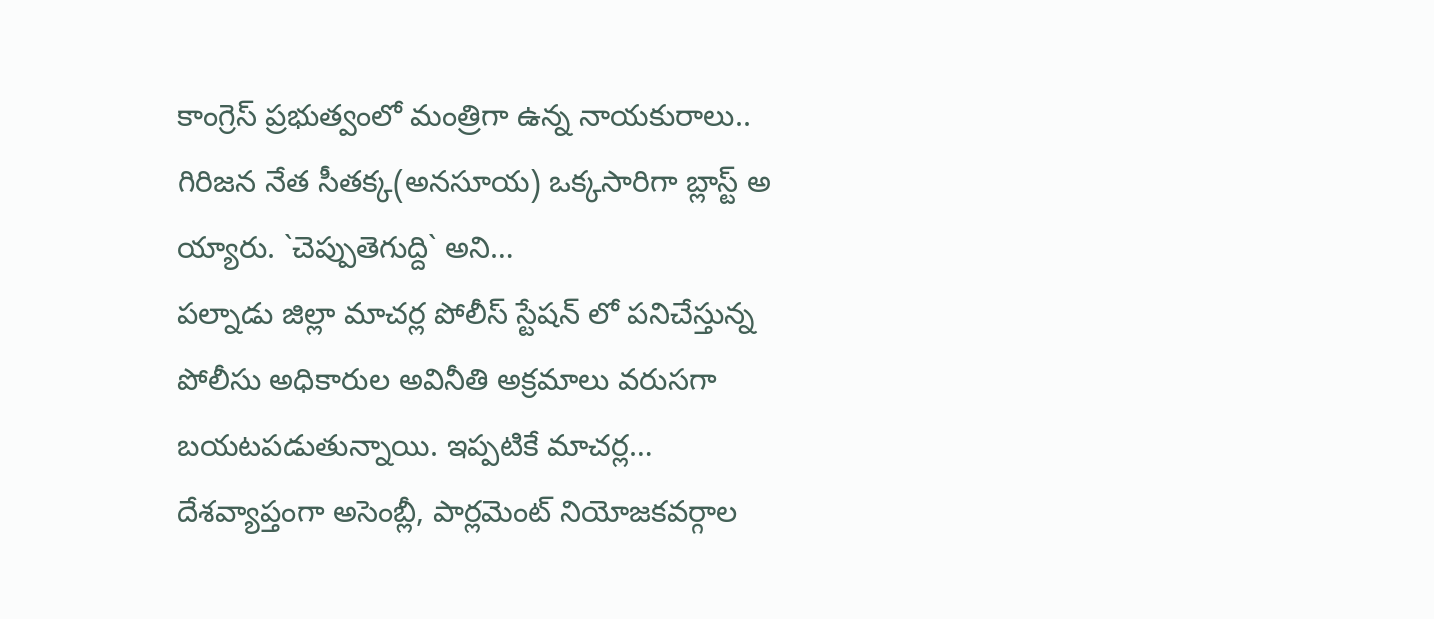కాంగ్రెస్ ప్రభుత్వంలో మంత్రిగా ఉన్న నాయకురాలు.. గిరిజన నేత సీతక్క(అనసూయ) ఒక్కసారిగా బ్లాస్ట్ అ య్యారు. `చెప్పుతెగుద్ది` అని…
పల్నాడు జిల్లా మాచర్ల పోలీస్ స్టేషన్ లో పనిచేస్తున్న పోలీసు అధికారుల అవినీతి అక్రమాలు వరుసగా బయటపడుతున్నాయి. ఇప్పటికే మాచర్ల…
దేశవ్యాప్తంగా అసెంబ్లీ, పార్లమెంట్ నియోజకవర్గాల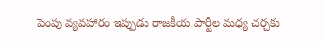పెంపు వ్యవహారం ఇప్పుడు రాజకీయ పార్టీల మధ్య చర్చకు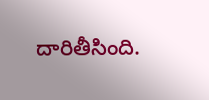దారితీసింది.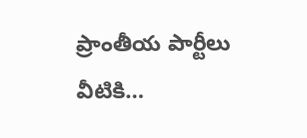ప్రాంతీయ పార్టీలు వీటికి…